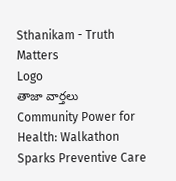Sthanikam - Truth Matters
Logo
తాజా వార్తలు
Community Power for Health: Walkathon Sparks Preventive Care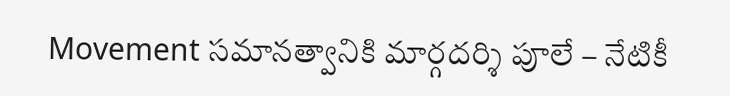Movement సమానత్వానికి మార్గదర్శి పూలే – నేటికీ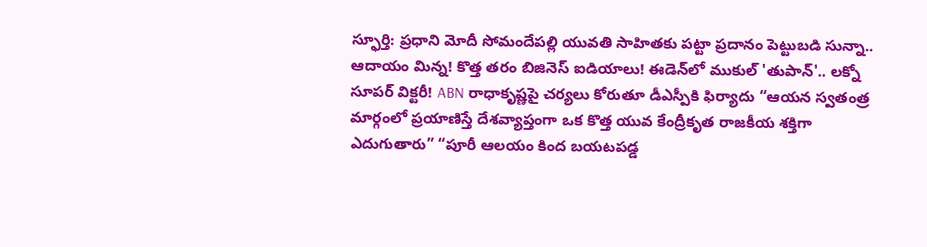స్ఫూర్తి: ప్రధాని మోదీ సోమందేపల్లి యువతి సాహితకు పట్టా ప్రదానం పెట్టుబడి సున్నా.. ఆదాయం మిన్న! కొత్త తరం బిజినెస్ ఐడియాలు! ఈడెన్‌లో ముకుల్ 'తుపాన్'.. లక్నో సూపర్ విక్టరీ! ABN రాధాకృష్ణపై చర్యలు కోరుతూ డీఎస్పీకి ఫిర్యాదు “ఆయన స్వతంత్ర మార్గంలో ప్రయాణిస్తే దేశవ్యాప్తంగా ఒక కొత్త యువ కేంద్రీకృత రాజకీయ శక్తిగా ఎదుగుతారు” “పూరీ ఆలయం కింద బయటపడ్డ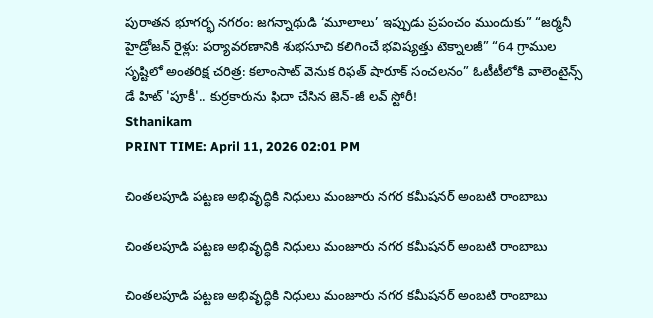పురాతన భూగర్భ నగరం: జగన్నాథుడి ‘మూలాలు’ ఇప్పుడు ప్రపంచం ముందుకు” “జర్మనీ హైడ్రోజన్ రైళ్లు: పర్యావరణానికి శుభసూచి కలిగించే భవిష్యత్తు టెక్నాలజీ” “64 గ్రాముల సృష్టిలో అంతరిక్ష చరిత్ర: కలాంసాట్ వెనుక రిఫత్ షారూక్ సంచలనం” ఓటీటీలోకి వాలెంటైన్స్ డే హిట్ 'పూకీ'.. కుర్రకారును ఫిదా చేసిన జెన్-జీ లవ్ స్టోరీ!
Sthanikam
PRINT TIME: April 11, 2026 02:01 PM

చింతలపూడి పట్టణ అభివృద్ధికి నిధులు మంజూరు నగర కమీషనర్ అంబటి రాంబాబు

చింతలపూడి పట్టణ అభివృద్ధికి నిధులు మంజూరు నగర కమీషనర్ అంబటి రాంబాబు

చింతలపూడి పట్టణ అభివృద్ధికి నిధులు మంజూరు నగర కమీషనర్ అంబటి రాంబాబు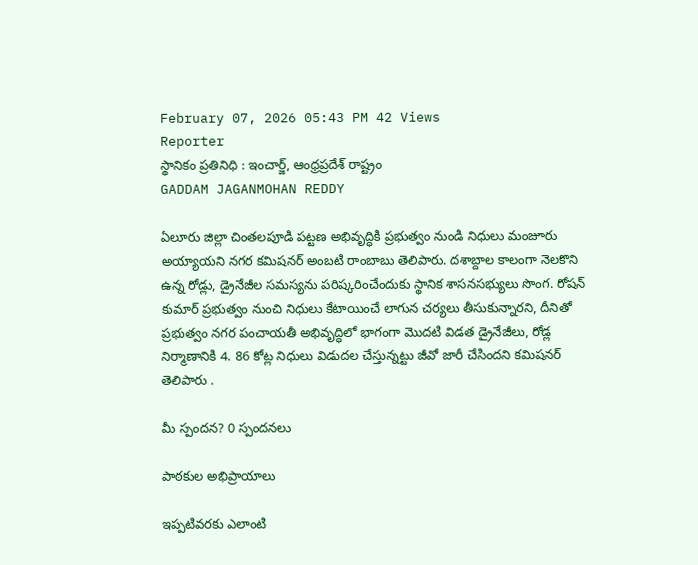February 07, 2026 05:43 PM 42 Views
Reporter
స్థానికం ప్రతినిధి : ఇంచార్జ్, ఆంధ్రప్రదేశ్ రాష్ట్రం
GADDAM JAGANMOHAN REDDY

ఏలూరు జిల్లా చింతలపూడి పట్టణ అభివృద్ధికి ప్రభుత్వం నుండి నిధులు మంజూరు అయ్యాయని నగర కమిషనర్ అంబటి రాంబాబు తెలిపారు. దశాబ్దాల కాలంగా నెలకొని ఉన్న రోడ్లు, డ్రైనేజీల సమస్యను పరిష్కరించేందుకు స్థానిక శాసనసభ్యులు సొంగ. రోషన్ కుమార్ ప్రభుత్వం నుంచి నిధులు కేటాయించే లాగున చర్యలు తీసుకున్నారని, దీనితో ప్రభుత్వం నగర పంచాయతీ అభివృద్ధిలో భాగంగా మొదటి విడత డ్రైనేజీలు, రోడ్ల నిర్మాణానికి 4. 86 కోట్ల నిధులు విడుదల చేస్తున్నట్టు జీవో జారీ చేసిందని కమిషనర్ తెలిపారు .

మీ స్పందన? 0 స్పందనలు

పాఠకుల అభిప్రాయాలు

ఇప్పటివరకు ఎలాంటి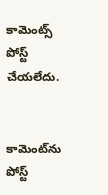కామెంట్స్ పోస్ట్ చేయలేదు.


కామెంట్‌ను పోస్ట్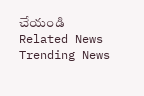చేయండి
Related News
Trending News